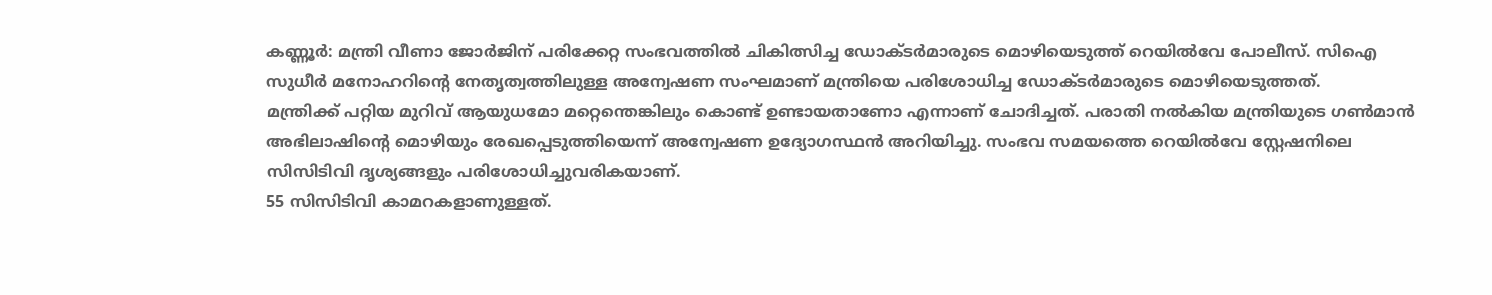കണ്ണൂർ: മന്ത്രി വീണാ ജോർജിന് പരിക്കേറ്റ സംഭവത്തിൽ ചികിത്സിച്ച ഡോക്ടർമാരുടെ മൊഴിയെടുത്ത് റെയിൽവേ പോലീസ്. സിഐ സുധീർ മനോഹറിന്റെ നേതൃത്വത്തിലുള്ള അന്വേഷണ സംഘമാണ് മന്ത്രിയെ പരിശോധിച്ച ഡോക്ടർമാരുടെ മൊഴിയെടുത്തത്.
മന്ത്രിക്ക് പറ്റിയ മുറിവ് ആയുധമോ മറ്റെന്തെങ്കിലും കൊണ്ട് ഉണ്ടായതാണോ എന്നാണ് ചോദിച്ചത്. പരാതി നൽകിയ മന്ത്രിയുടെ ഗൺമാൻ അഭിലാഷിന്റെ മൊഴിയും രേഖപ്പെടുത്തിയെന്ന് അന്വേഷണ ഉദ്യോഗസ്ഥൻ അറിയിച്ചു. സംഭവ സമയത്തെ റെയിൽവേ സ്റ്റേഷനിലെ സിസിടിവി ദൃശ്യങ്ങളും പരിശോധിച്ചുവരികയാണ്.
55 സിസിടിവി കാമറകളാണുള്ളത്.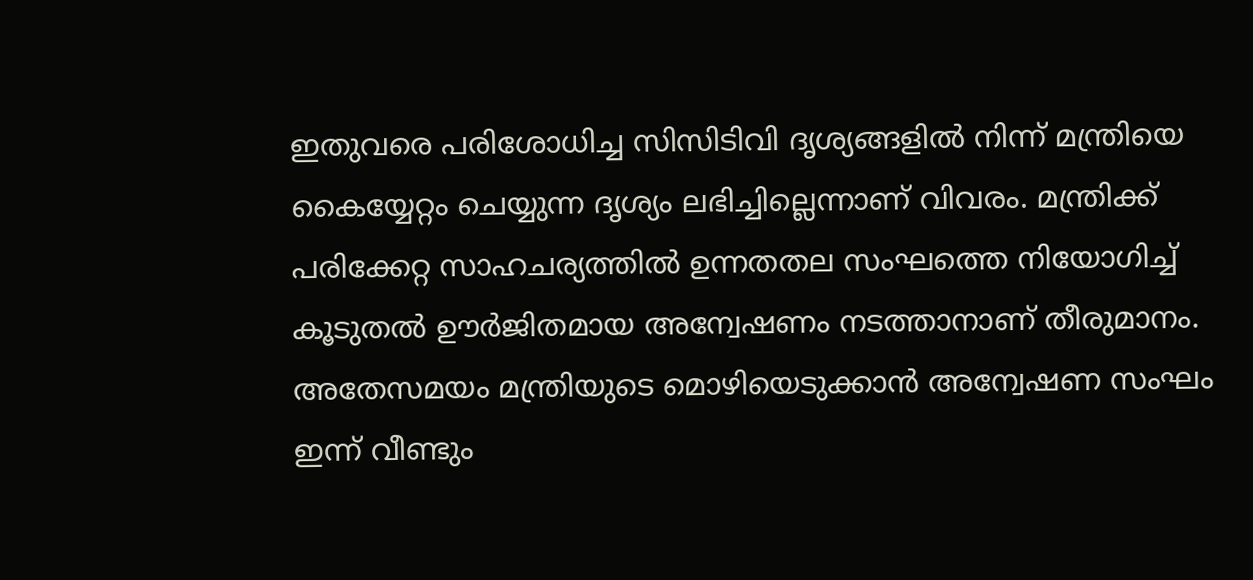ഇതുവരെ പരിശോധിച്ച സിസിടിവി ദൃശ്യങ്ങളിൽ നിന്ന് മന്ത്രിയെ കൈയ്യേറ്റം ചെയ്യുന്ന ദൃശ്യം ലഭിച്ചില്ലെന്നാണ് വിവരം. മന്ത്രിക്ക് പരിക്കേറ്റ സാഹചര്യത്തിൽ ഉന്നതതല സംഘത്തെ നിയോഗിച്ച് കൂടുതൽ ഊർജിതമായ അന്വേഷണം നടത്താനാണ് തീരുമാനം.
അതേസമയം മന്ത്രിയുടെ മൊഴിയെടുക്കാൻ അന്വേഷണ സംഘം ഇന്ന് വീണ്ടും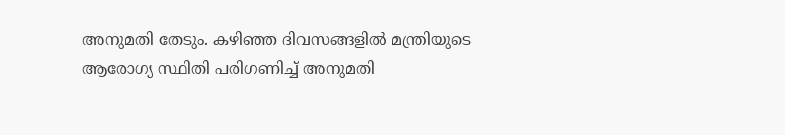അനുമതി തേടും. കഴിഞ്ഞ ദിവസങ്ങളിൽ മന്ത്രിയുടെ ആരോഗ്യ സ്ഥിതി പരിഗണിച്ച് അനുമതി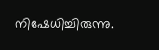നിഷേധിച്ചിരുന്നു.